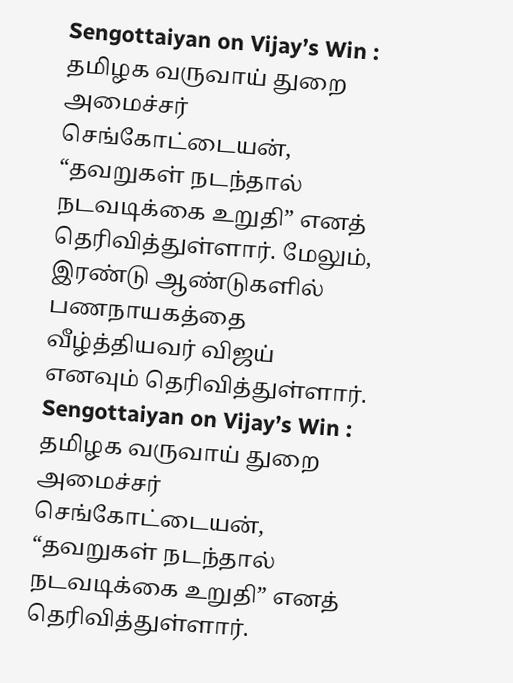Sengottaiyan on Vijay’s Win : தமிழக வருவாய் துறை அமைச்சர் செங்கோட்டையன், “தவறுகள் நடந்தால் நடவடிக்கை உறுதி” எனத் தெரிவித்துள்ளார். மேலும், இரண்டு ஆண்டுகளில் பணநாயகத்தை வீழ்த்தியவர் விஜய் எனவும் தெரிவித்துள்ளார்.
Sengottaiyan on Vijay’s Win : தமிழக வருவாய் துறை அமைச்சர் செங்கோட்டையன், “தவறுகள் நடந்தால் நடவடிக்கை உறுதி” எனத் தெரிவித்துள்ளார்.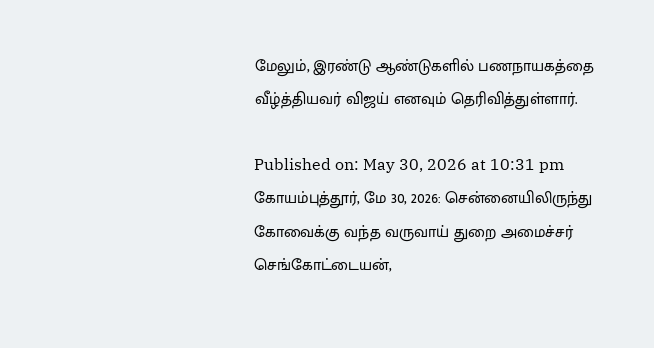மேலும், இரண்டு ஆண்டுகளில் பணநாயகத்தை வீழ்த்தியவர் விஜய் எனவும் தெரிவித்துள்ளார்.

Published on: May 30, 2026 at 10:31 pm
கோயம்புத்தூர், மே 30, 2026: சென்னையிலிருந்து கோவைக்கு வந்த வருவாய் துறை அமைச்சர் செங்கோட்டையன்,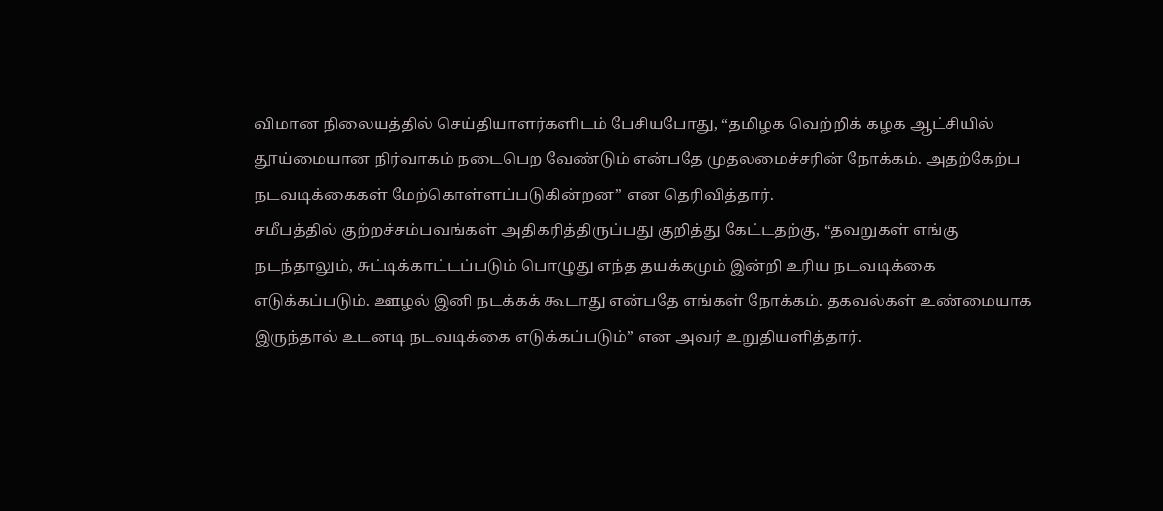விமான நிலையத்தில் செய்தியாளர்களிடம் பேசியபோது, “தமிழக வெற்றிக் கழக ஆட்சியில் தூய்மையான நிர்வாகம் நடைபெற வேண்டும் என்பதே முதலமைச்சரின் நோக்கம். அதற்கேற்ப நடவடிக்கைகள் மேற்கொள்ளப்படுகின்றன” என தெரிவித்தார்.
சமீபத்தில் குற்றச்சம்பவங்கள் அதிகரித்திருப்பது குறித்து கேட்டதற்கு, “தவறுகள் எங்கு நடந்தாலும், சுட்டிக்காட்டப்படும் பொழுது எந்த தயக்கமும் இன்றி உரிய நடவடிக்கை எடுக்கப்படும். ஊழல் இனி நடக்கக் கூடாது என்பதே எங்கள் நோக்கம். தகவல்கள் உண்மையாக இருந்தால் உடனடி நடவடிக்கை எடுக்கப்படும்” என அவர் உறுதியளித்தார்.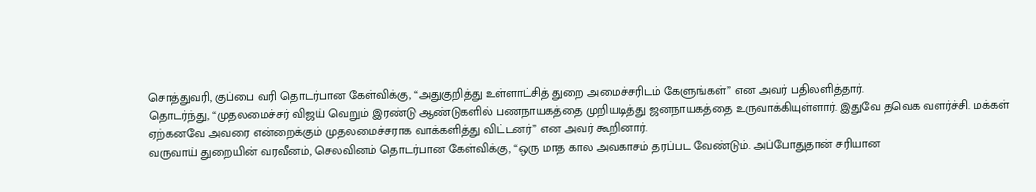சொத்துவரி, குப்பை வரி தொடர்பான கேள்விக்கு, “அதுகுறித்து உள்ளாட்சித் துறை அமைச்சரிடம் கேளுங்கள்” என அவர் பதிலளித்தார்.
தொடர்ந்து, “முதலமைச்சர் விஜய் வெறும் இரண்டு ஆண்டுகளில் பணநாயகத்தை முறியடித்து ஜனநாயகத்தை உருவாக்கியுள்ளார். இதுவே தவெக வளர்ச்சி. மக்கள் ஏற்கனவே அவரை என்றைக்கும் முதலமைச்சராக வாக்களித்து விட்டனர்” என அவர் கூறினார்.
வருவாய் துறையின் வரவீனம், செலவினம் தொடர்பான கேள்விக்கு, “ஒரு மாத கால அவகாசம் தரப்பட வேண்டும். அப்போதுதான் சரியான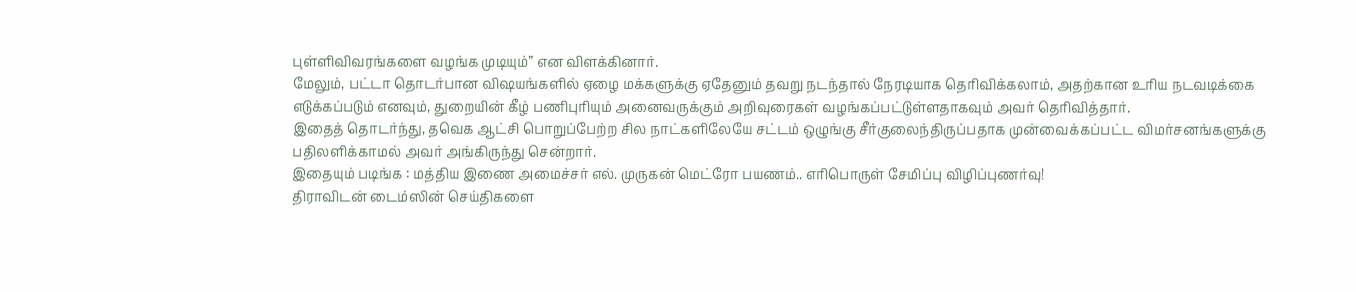புள்ளிவிவரங்களை வழங்க முடியும்” என விளக்கினார்.
மேலும், பட்டா தொடர்பான விஷயங்களில் ஏழை மக்களுக்கு ஏதேனும் தவறு நடந்தால் நேரடியாக தெரிவிக்கலாம், அதற்கான உரிய நடவடிக்கை எடுக்கப்படும் எனவும், துறையின் கீழ் பணிபுரியும் அனைவருக்கும் அறிவுரைகள் வழங்கப்பட்டுள்ளதாகவும் அவர் தெரிவித்தார்.
இதைத் தொடர்ந்து, தவெக ஆட்சி பொறுப்பேற்ற சில நாட்களிலேயே சட்டம் ஒழுங்கு சீர்குலைந்திருப்பதாக முன்வைக்கப்பட்ட விமர்சனங்களுக்கு பதிலளிக்காமல் அவர் அங்கிருந்து சென்றார்.
இதையும் படிங்க : மத்திய இணை அமைச்சர் எல். முருகன் மெட்ரோ பயணம்.. எரிபொருள் சேமிப்பு விழிப்புணர்வு!
திராவிடன் டைம்ஸின் செய்திகளை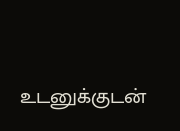உடனுக்குடன்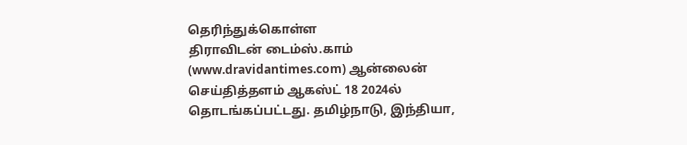தெரிந்துக்கொள்ள
திராவிடன் டைம்ஸ்.காம் (www.dravidantimes.com) ஆன்லைன் செய்தித்தளம் ஆகஸ்ட் 18 2024ல் தொடங்கப்பட்டது. தமிழ்நாடு, இந்தியா,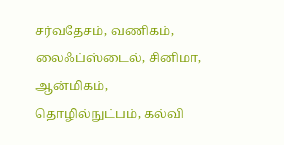சர்வதேசம், வணிகம், லைஃப்ஸ்டைல், சினிமா, ஆன்மிகம், தொழில்நுட்பம், கல்வி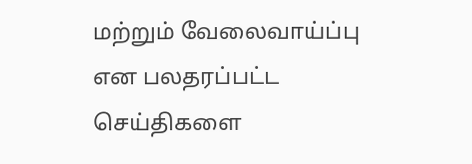மற்றும் வேலைவாய்ப்பு என பலதரப்பட்ட செய்திகளை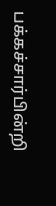பக்கச்சார்பின்றி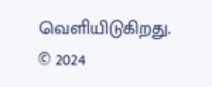வெளியிடுகிறது.
© 2024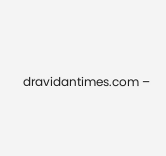dravidantimes.com –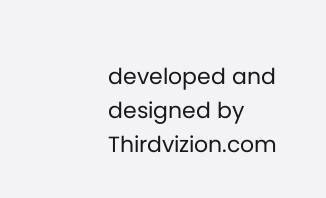developed and designed by Thirdvizion.com